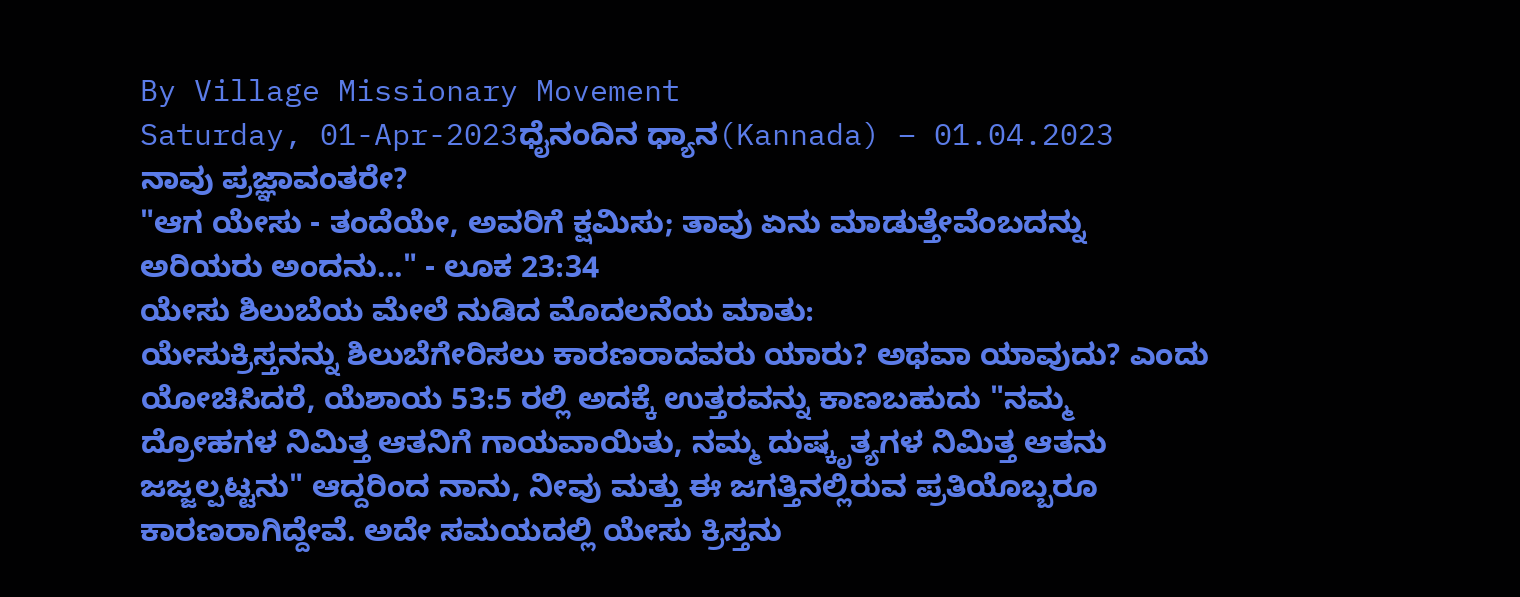By Village Missionary Movement
Saturday, 01-Apr-2023ಧೈನಂದಿನ ಧ್ಯಾನ(Kannada) – 01.04.2023
ನಾವು ಪ್ರಜ್ಞಾವಂತರೇ?
"ಆಗ ಯೇಸು - ತಂದೆಯೇ, ಅವರಿಗೆ ಕ್ಷವಿುಸು; ತಾವು ಏನು ಮಾಡುತ್ತೇವೆಂಬದನ್ನು ಅರಿಯರು ಅಂದನು..." - ಲೂಕ 23:34
ಯೇಸು ಶಿಲುಬೆಯ ಮೇಲೆ ನುಡಿದ ಮೊದಲನೆಯ ಮಾತು:
ಯೇಸುಕ್ರಿಸ್ತನನ್ನು ಶಿಲುಬೆಗೇರಿಸಲು ಕಾರಣರಾದವರು ಯಾರು? ಅಥವಾ ಯಾವುದು? ಎಂದು ಯೋಚಿಸಿದರೆ, ಯೆಶಾಯ 53:5 ರಲ್ಲಿ ಅದಕ್ಕೆ ಉತ್ತರವನ್ನು ಕಾಣಬಹುದು "ನಮ್ಮ ದ್ರೋಹಗಳ ನಿಮಿತ್ತ ಆತನಿಗೆ ಗಾಯವಾಯಿತು, ನಮ್ಮ ದುಷ್ಕೃತ್ಯಗಳ ನಿಮಿತ್ತ ಆತನು ಜಜ್ಜಲ್ಪಟ್ಟನು" ಆದ್ದರಿಂದ ನಾನು, ನೀವು ಮತ್ತು ಈ ಜಗತ್ತಿನಲ್ಲಿರುವ ಪ್ರತಿಯೊಬ್ಬರೂ ಕಾರಣರಾಗಿದ್ದೇವೆ. ಅದೇ ಸಮಯದಲ್ಲಿ ಯೇಸು ಕ್ರಿಸ್ತನು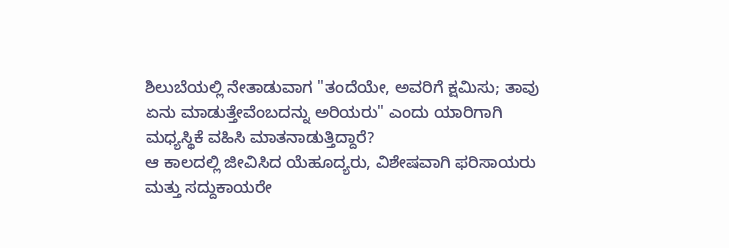ಶಿಲುಬೆಯಲ್ಲಿ ನೇತಾಡುವಾಗ "ತಂದೆಯೇ, ಅವರಿಗೆ ಕ್ಷವಿುಸು; ತಾವು ಏನು ಮಾಡುತ್ತೇವೆಂಬದನ್ನು ಅರಿಯರು" ಎಂದು ಯಾರಿಗಾಗಿ ಮಧ್ಯಸ್ಥಿಕೆ ವಹಿಸಿ ಮಾತನಾಡುತ್ತಿದ್ದಾರೆ?
ಆ ಕಾಲದಲ್ಲಿ ಜೀವಿಸಿದ ಯೆಹೂದ್ಯರು, ವಿಶೇಷವಾಗಿ ಫರಿಸಾಯರು ಮತ್ತು ಸದ್ದುಕಾಯರೇ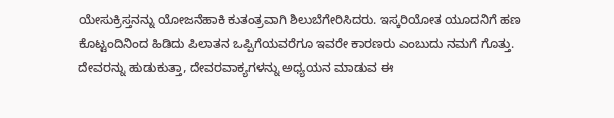ಯೇಸುಕ್ರಿಸ್ತನನ್ನು ಯೋಜನೆಹಾಕಿ ಕುತಂತ್ರವಾಗಿ ಶಿಲುಬೆಗೇರಿಸಿದರು. ಇಸ್ಕರಿಯೋತ ಯೂದನಿಗೆ ಹಣ ಕೊಟ್ಟಂದಿನಿಂದ ಹಿಡಿದು ಪಿಲಾತನ ಒಪ್ಪಿಗೆಯವರೆಗೂ ಇವರೇ ಕಾರಣರು ಎಂಬುದು ನಮಗೆ ಗೊತ್ತು. ದೇವರನ್ನು ಹುಡುಕುತ್ತಾ, ದೇವರವಾಕ್ಯಗಳನ್ನು ಅಧ್ಯಯನ ಮಾಡುವ ಈ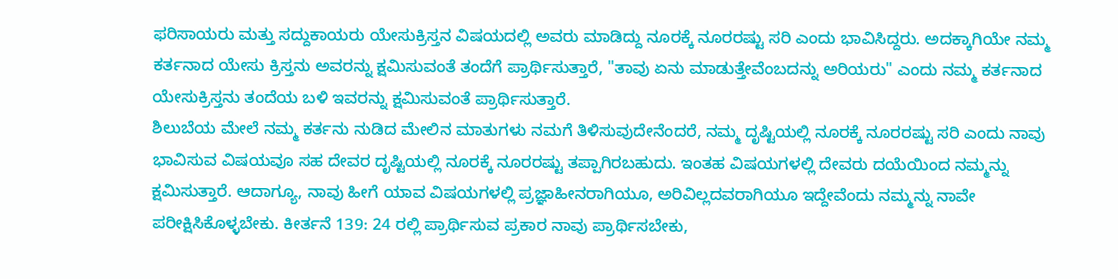ಫರಿಸಾಯರು ಮತ್ತು ಸದ್ದುಕಾಯರು ಯೇಸುಕ್ರಿಸ್ತನ ವಿಷಯದಲ್ಲಿ ಅವರು ಮಾಡಿದ್ದು ನೂರಕ್ಕೆ ನೂರರಷ್ಟು ಸರಿ ಎಂದು ಭಾವಿಸಿದ್ದರು. ಅದಕ್ಕಾಗಿಯೇ ನಮ್ಮ ಕರ್ತನಾದ ಯೇಸು ಕ್ರಿಸ್ತನು ಅವರನ್ನು ಕ್ಷಮಿಸುವಂತೆ ತಂದೆಗೆ ಪ್ರಾರ್ಥಿಸುತ್ತಾರೆ, "ತಾವು ಏನು ಮಾಡುತ್ತೇವೆಂಬದನ್ನು ಅರಿಯರು" ಎಂದು ನಮ್ಮ ಕರ್ತನಾದ ಯೇಸುಕ್ರಿಸ್ತನು ತಂದೆಯ ಬಳಿ ಇವರನ್ನು ಕ್ಷಮಿಸುವಂತೆ ಪ್ರಾರ್ಥಿಸುತ್ತಾರೆ.
ಶಿಲುಬೆಯ ಮೇಲೆ ನಮ್ಮ ಕರ್ತನು ನುಡಿದ ಮೇಲಿನ ಮಾತುಗಳು ನಮಗೆ ತಿಳಿಸುವುದೇನೆಂದರೆ, ನಮ್ಮ ದೃಷ್ಟಿಯಲ್ಲಿ ನೂರಕ್ಕೆ ನೂರರಷ್ಟು ಸರಿ ಎಂದು ನಾವು ಭಾವಿಸುವ ವಿಷಯವೂ ಸಹ ದೇವರ ದೃಷ್ಟಿಯಲ್ಲಿ ನೂರಕ್ಕೆ ನೂರರಷ್ಟು ತಪ್ಪಾಗಿರಬಹುದು. ಇಂತಹ ವಿಷಯಗಳಲ್ಲಿ ದೇವರು ದಯೆಯಿಂದ ನಮ್ಮನ್ನು ಕ್ಷಮಿಸುತ್ತಾರೆ. ಆದಾಗ್ಯೂ, ನಾವು ಹೀಗೆ ಯಾವ ವಿಷಯಗಳಲ್ಲಿ ಪ್ರಜ್ಞಾಹೀನರಾಗಿಯೂ, ಅರಿವಿಲ್ಲದವರಾಗಿಯೂ ಇದ್ದೇವೆಂದು ನಮ್ಮನ್ನು ನಾವೇ ಪರೀಕ್ಷಿಸಿಕೊಳ್ಳಬೇಕು. ಕೀರ್ತನೆ 139: 24 ರಲ್ಲಿ ಪ್ರಾರ್ಥಿಸುವ ಪ್ರಕಾರ ನಾವು ಪ್ರಾರ್ಥಿಸಬೇಕು,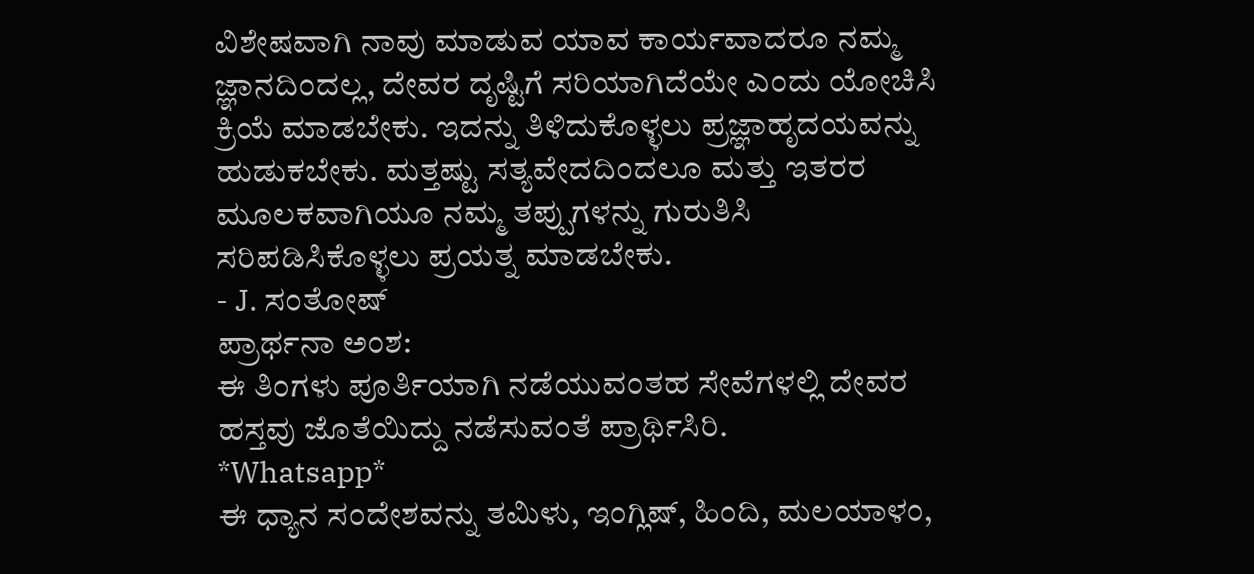ವಿಶೇಷವಾಗಿ ನಾವು ಮಾಡುವ ಯಾವ ಕಾರ್ಯವಾದರೂ ನಮ್ಮ ಜ್ಞಾನದಿಂದಲ್ಲ, ದೇವರ ದೃಷ್ಟಿಗೆ ಸರಿಯಾಗಿದೆಯೇ ಎಂದು ಯೋಚಿಸಿ ಕ್ರಿಯೆ ಮಾಡಬೇಕು. ಇದನ್ನು ತಿಳಿದುಕೊಳ್ಳಲು ಪ್ರಜ್ಞಾಹೃದಯವನ್ನು ಹುಡುಕಬೇಕು. ಮತ್ತಷ್ಟು ಸತ್ಯವೇದದಿಂದಲೂ ಮತ್ತು ಇತರರ ಮೂಲಕವಾಗಿಯೂ ನಮ್ಮ ತಪ್ಪುಗಳನ್ನು ಗುರುತಿಸಿ ಸರಿಪಡಿಸಿಕೊಳ್ಳಲು ಪ್ರಯತ್ನ ಮಾಡಬೇಕು.
- J. ಸಂತೋಷ್
ಪ್ರಾರ್ಥನಾ ಅಂಶ:
ಈ ತಿಂಗಳು ಪೂರ್ತಿಯಾಗಿ ನಡೆಯುವಂತಹ ಸೇವೆಗಳಲ್ಲಿ ದೇವರ ಹಸ್ತವು ಜೊತೆಯಿದ್ದು ನಡೆಸುವಂತೆ ಪ್ರಾರ್ಥಿಸಿರಿ.
*Whatsapp*
ಈ ಧ್ಯಾನ ಸಂದೇಶವನ್ನು ತಮಿಳು, ಇಂಗ್ಲಿಷ್, ಹಿಂದಿ, ಮಲಯಾಳಂ,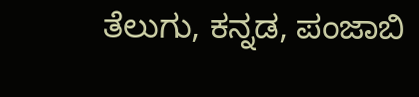ತೆಲುಗು, ಕನ್ನಡ, ಪಂಜಾಬಿ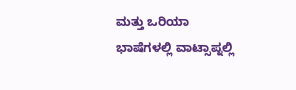ಮತ್ತು ಒರಿಯಾ ಭಾಷೆಗಳಲ್ಲಿ ವಾಟ್ಸಾಪ್ನಲ್ಲಿ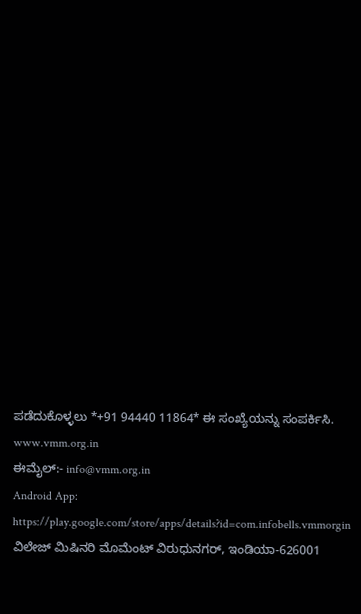ಪಡೆದುಕೊಳ್ಳಲು *+91 94440 11864* ಈ ಸಂಖ್ಯೆಯನ್ನು ಸಂಪರ್ಕಿಸಿ.
www.vmm.org.in
ಈಮೈಲ್:- info@vmm.org.in
Android App: https://play.google.com/store/apps/details?id=com.infobells.vmmorgin
ವಿಲೇಜ್ ಮಿಷಿನರಿ ಮೊಮೆಂಟ್ ವಿರುಧುನಗರ್, ಇಂಡಿಯಾ-626001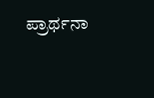ಪ್ರಾರ್ಥನಾ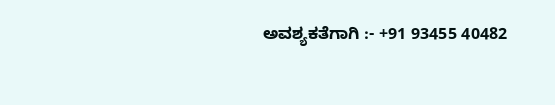ಅವಶ್ಯಕತೆಗಾಗಿ :- +91 93455 40482